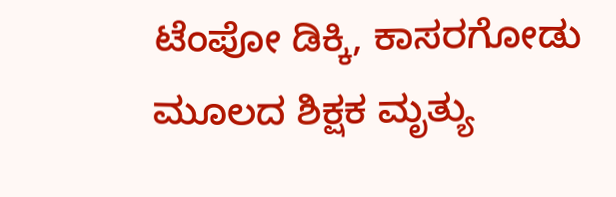ಟೆಂಪೋ ಡಿಕ್ಕಿ, ಕಾಸರಗೋಡು ಮೂಲದ ಶಿಕ್ಷಕ ಮೃತ್ಯು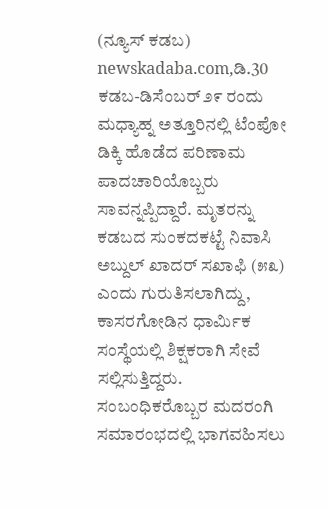(ನ್ಯೂಸ್‌ ಕಡಬ) newskadaba.com,ಡಿ.30  ಕಡಬ-ಡಿಸೆಂಬರ್ ೨೯ ರಂದು ಮಧ್ಯಾಹ್ನ ಅತ್ತೂರಿನಲ್ಲಿ ಟೆಂಪೋ ಡಿಕ್ಕಿ ಹೊಡೆದ ಪರಿಣಾಮ ಪಾದಚಾರಿಯೊಬ್ಬರು ಸಾವನ್ನಪ್ಪಿದ್ದಾರೆ. ಮೃತರನ್ನು ಕಡಬದ ಸುಂಕದಕಟ್ಟೆ ನಿವಾಸಿ ಅಬ್ದುಲ್ ಖಾದರ್ ಸಖಾಫಿ (೫೩) ಎಂದು ಗುರುತಿಸಲಾಗಿದ್ದು, ಕಾಸರಗೋಡಿನ ಧಾರ್ಮಿಕ ಸಂಸ್ಥೆಯಲ್ಲಿ ಶಿಕ್ಷಕರಾಗಿ ಸೇವೆ ಸಲ್ಲಿಸುತ್ತಿದ್ದರು. ಸಂಬಂಧಿಕರೊಬ್ಬರ ಮದರಂಗಿ ಸಮಾರಂಭದಲ್ಲಿ ಭಾಗವಹಿಸಲು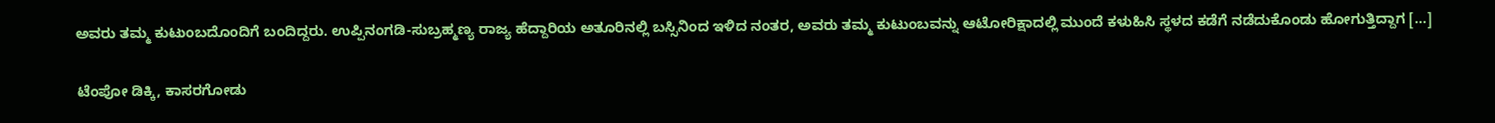ಅವರು ತಮ್ಮ ಕುಟುಂಬದೊಂದಿಗೆ ಬಂದಿದ್ದರು. ಉಪ್ಪಿನಂಗಡಿ-ಸುಬ್ರಹ್ಮಣ್ಯ ರಾಜ್ಯ ಹೆದ್ದಾರಿಯ ಅತೂರಿನಲ್ಲಿ ಬಸ್ಸಿನಿಂದ ಇಳಿದ ನಂತರ, ಅವರು ತಮ್ಮ ಕುಟುಂಬವನ್ನು ಆಟೋರಿಕ್ಷಾದಲ್ಲಿ ಮುಂದೆ ಕಳುಹಿಸಿ ಸ್ಥಳದ ಕಡೆಗೆ ನಡೆದುಕೊಂಡು ಹೋಗುತ್ತಿದ್ದಾಗ […]

ಟೆಂಪೋ ಡಿಕ್ಕಿ, ಕಾಸರಗೋಡು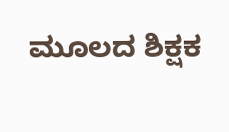ಮೂಲದ ಶಿಕ್ಷಕ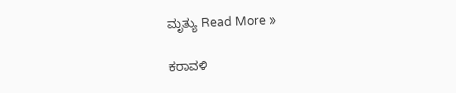ಮೃತ್ಯು Read More »

ಕರಾವಳಿ